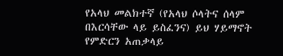የአላህ መልክተኛ (የአላህ ሶላትና ሰላም በእርሳቸው ላይ ይስፈንና) ይህ ሃይማኖት የምድርን አጠቃላይ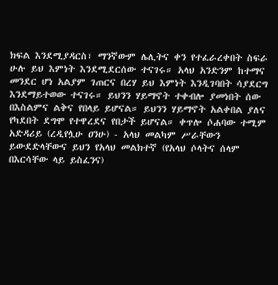ክፍል እንደሚያዳርስ፣ ማንኛውም ሌሊትና ቀን የተፈራረቀበት ስፍራ ሁሉ ይህ እምነት እንደሚደርሰው ተናገሩ። አላህ አንድንም ከተማና መንደር ሆነ አልያም ገጠርና በረሃ ይህ እምነት እንዲገባበት ሳያደርግ እንደማይተወው ተናገሩ። ይህንን ሃይማኖት ተቀብሎ ያመነበት ሰው በእስልምና ልቅና የበላይ ይሆናል። ይህንን ሃይማኖት አልቀበል ያለና የካደበት ደግሞ የተዋረደና የበታች ይሆናል። ቀጥሎ ሶሐባው ተሚም አድዳሪይ (ረዲየሏሁ ዐንሁ) - አላህ መልካም ሥራቸውን ይውደድላቸውና ይህን የአላህ መልክተኛ (የአላህ ሶላትና ሰላም በእርሳቸው ላይ ይስፈንና)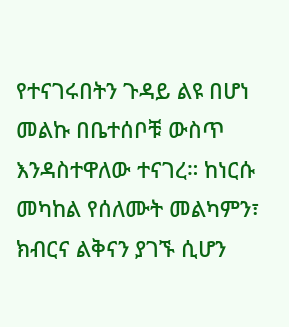የተናገሩበትን ጉዳይ ልዩ በሆነ መልኩ በቤተሰቦቹ ውስጥ እንዳስተዋለው ተናገረ። ከነርሱ መካከል የሰለሙት መልካምን፣ ክብርና ልቅናን ያገኙ ሲሆን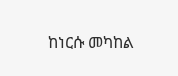ከነርሱ መካከል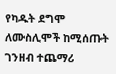የካዱት ደግሞ ለሙስሊሞች ከሚሰጡት ገንዘብ ተጨማሪ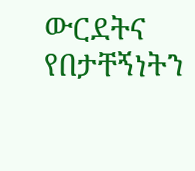ውርደትና የበታቸኝነትን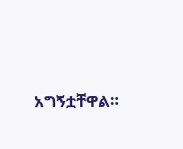አግኝቷቸዋል።